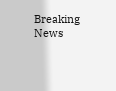Breaking News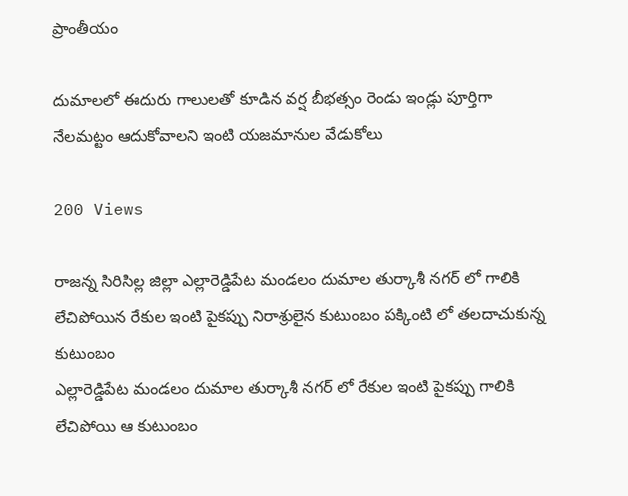ప్రాంతీయం

దుమాలలో ఈదురు గాలులతో కూడిన వర్ష బీభత్సం రెండు ఇండ్లు పూర్తిగా నేలమట్టం ఆదుకోవాలని ఇంటి యజమానుల వేడుకోలు

200 Views

రాజన్న సిరిసిల్ల జిల్లా ఎల్లారెడ్డిపేట మండలం దుమాల తుర్కాశీ నగర్ లో గాలికి లేచిపోయిన రేకుల ఇంటి పైకప్పు నిరాశ్రులైన కుటుంబం పక్కింటి లో తలదాచుకున్న కుటుంబం
ఎల్లారెడ్డిపేట మండలం దుమాల తుర్కాశీ నగర్ లో రేకుల ఇంటి పైకప్పు గాలికి లేచిపోయి ఆ కుటుంబం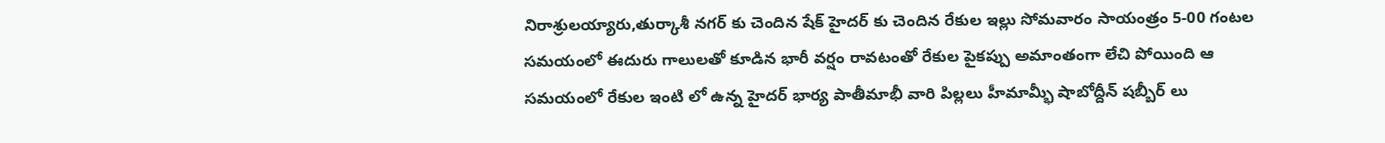నిరాశ్రులయ్యారు,తుర్కాశీ నగర్ కు చెందిన షేక్ హైదర్ కు చెందిన రేకుల ఇల్లు సోమవారం సాయంత్రం 5-00 గంటల సమయంలో ఈదురు గాలులతో కూడిన భారీ వర్షం రావటంతో రేకుల పైకప్పు అమాంతంగా లేచి పోయింది ఆ సమయంలో రేకుల ఇంటి లో ఉన్న హైదర్ భార్య పాతీమాభీ వారి పిల్లలు హీమామ్భీ షాబోద్దీన్ షబ్బీర్ లు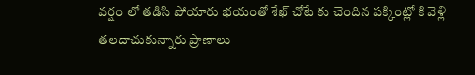వర్షం లో తడిసి పోయారు భయంతో శేఖ్ చోటే కు చెందిన పక్కింట్లో కి వెళ్లి తలదాచుకున్నారు ప్రాణాలు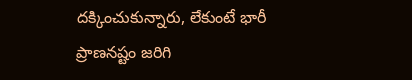దక్కించుకున్నారు, లేకుంటే భారీ ప్రాణనష్టం జరిగి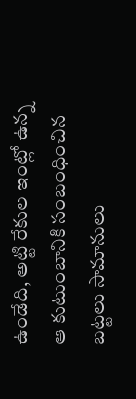ఉండేది, అట్టి రేకుల ఇంట్లో ఉన్న ఆ కుటుంబానికి సంబంధించిన బట్టలు సామానులు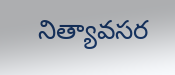నిత్యావసర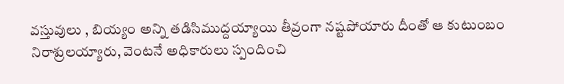వస్తువులు , బియ్యం అన్ని తడిసిముద్దయ్యాయి తీవ్రంగా నష్టపోయారు దీంతో ఆ కుటుంబం నిరాశ్రులయ్యారు, వెంటనే అధికారులు స్పందించి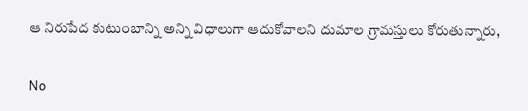ఆ నిరుపేద కుటుంబాన్ని అన్ని విధాలుగా ఆదుకోవాలని దుమాల గ్రామస్తులు కోరుతున్నారు,

No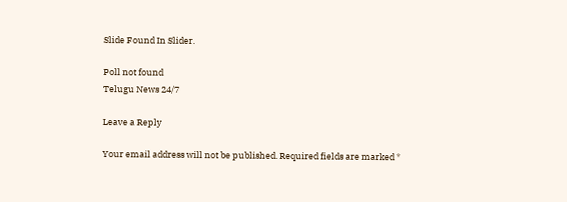Slide Found In Slider.

Poll not found
Telugu News 24/7

Leave a Reply

Your email address will not be published. Required fields are marked *